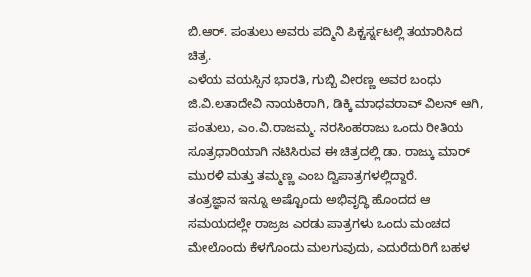ಬಿ.ಆರ್. ಪಂತುಲು ಅವರು ಪದ್ಮಿನಿ ಪಿಕ್ಚರ್ಸ್ನಟಲ್ಲಿ ತಯಾರಿಸಿದ ಚಿತ್ರ.
ಎಳೆಯ ವಯಸ್ಸಿನ ಭಾರತಿ, ಗುಬ್ಬಿ ವೀರಣ್ಣ ಅವರ ಬಂಧು ಜಿ.ವಿ.ಲತಾದೇವಿ ನಾಯಕಿರಾಗಿ, ಡಿಕ್ಕಿ ಮಾಧವರಾವ್ ವಿಲನ್ ಆಗಿ, ಪಂತುಲು, ಎಂ.ವಿ.ರಾಜಮ್ಮ. ನರಸಿಂಹರಾಜು ಒಂದು ರೀತಿಯ ಸೂತ್ರಧಾರಿಯಾಗಿ ನಟಿಸಿರುವ ಈ ಚಿತ್ರದಲ್ಲಿ ಡಾ. ರಾಜ್ಕು ಮಾರ್ ಮುರಳಿ ಮತ್ತು ತಮ್ಮಣ್ಣ ಎಂಬ ದ್ವಿಪಾತ್ರಗಳಲ್ಲಿದ್ದಾರೆ.
ತಂತ್ರಜ್ಞಾನ ಇನ್ನೂ ಅಷ್ಟೊಂದು ಅಭಿವೃದ್ಧಿ ಹೊಂದದ ಆ ಸಮಯದಲ್ಲೇ ರಾಜ್ರಜ ಎರಡು ಪಾತ್ರಗಳು ಒಂದು ಮಂಚದ ಮೇಲೊಂದು ಕೆಳಗೊಂದು ಮಲಗುವುದು, ಎದುರೆದುರಿಗೆ ಬಹಳ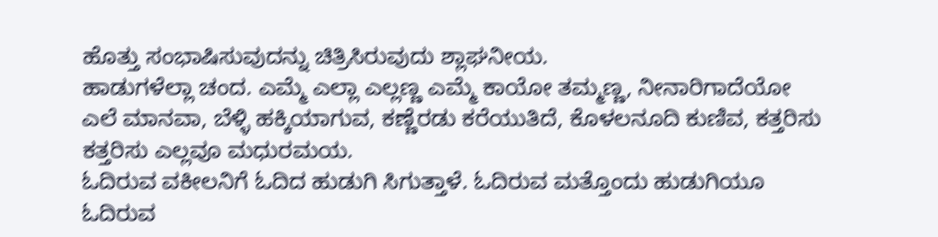ಹೊತ್ತು ಸಂಭಾಷಿಸುವುದನ್ನು ಚಿತ್ರಿಸಿರುವುದು ಶ್ಲಾಘನೀಯ.
ಹಾಡುಗಳೆಲ್ಲಾ ಚಂದ. ಎಮ್ಮೆ ಎಲ್ಲಾ ಎಲ್ಲಣ್ಣ ಎಮ್ಮೆ ಕಾಯೋ ತಮ್ಮಣ್ಣ, ನೀನಾರಿಗಾದೆಯೋ ಎಲೆ ಮಾನವಾ, ಬೆಳ್ಳಿ ಹಕ್ಕಿಯಾಗುವ, ಕಣ್ಣೆರಡು ಕರೆಯುತಿದೆ, ಕೊಳಲನೂದಿ ಕುಣಿವ, ಕತ್ತರಿಸು ಕತ್ತರಿಸು ಎಲ್ಲವೂ ಮಧುರಮಯ.
ಓದಿರುವ ವಕೀಲನಿಗೆ ಓದಿದ ಹುಡುಗಿ ಸಿಗುತ್ತಾಳೆ. ಓದಿರುವ ಮತ್ತೊಂದು ಹುಡುಗಿಯೂ ಓದಿರುವ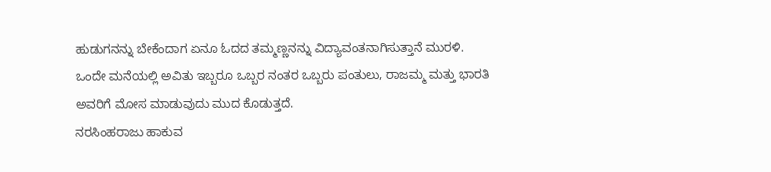ಹುಡುಗನನ್ನು ಬೇಕೆಂದಾಗ ಏನೂ ಓದದ ತಮ್ಮಣ್ಣನನ್ನು ವಿದ್ಯಾವಂತನಾಗಿಸುತ್ತಾನೆ ಮುರಳಿ.
ಒಂದೇ ಮನೆಯಲ್ಲಿ ಅವಿತು ಇಬ್ಬರೂ ಒಬ್ಬರ ನಂತರ ಒಬ್ಬರು ಪಂತುಲು, ರಾಜಮ್ಮ ಮತ್ತು ಭಾರತಿ ಅವರಿಗೆ ಮೋಸ ಮಾಡುವುದು ಮುದ ಕೊಡುತ್ತದೆ.
ನರಸಿಂಹರಾಜು ಹಾಕುವ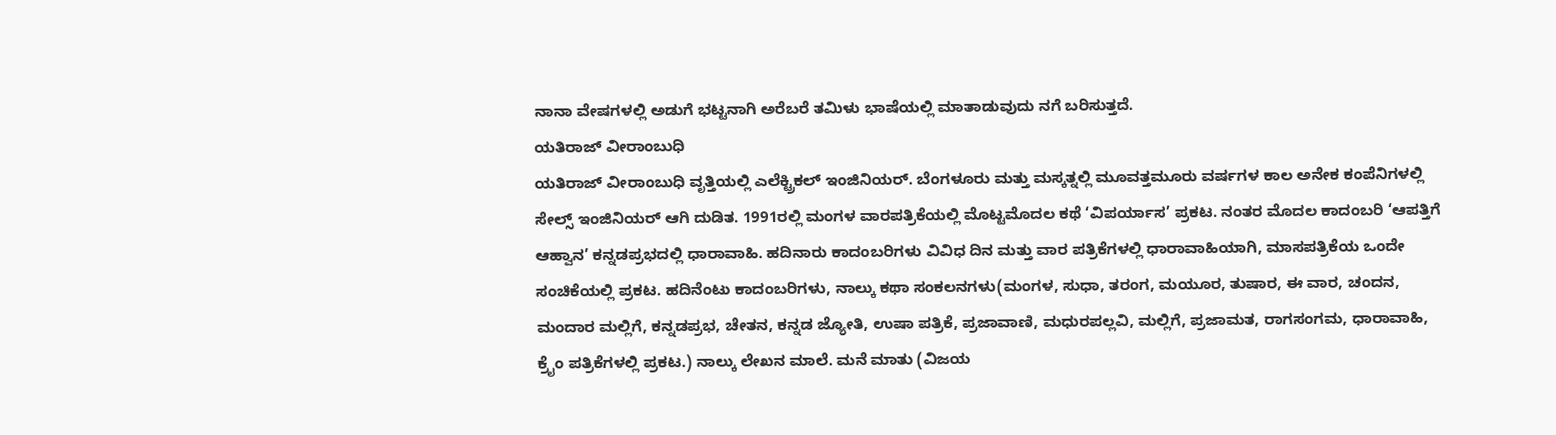ನಾನಾ ವೇಷಗಳಲ್ಲಿ ಅಡುಗೆ ಭಟ್ಟನಾಗಿ ಅರೆಬರೆ ತಮಿಳು ಭಾಷೆಯಲ್ಲಿ ಮಾತಾಡುವುದು ನಗೆ ಬರಿಸುತ್ತದೆ.
ಯತಿರಾಜ್ ವೀರಾಂಬುಧಿ
ಯತಿರಾಜ್ ವೀರಾಂಬುಧಿ ವೃತ್ತಿಯಲ್ಲಿ ಎಲೆಕ್ಟ್ರಿಕಲ್ ಇಂಜಿನಿಯರ್. ಬೆಂಗಳೂರು ಮತ್ತು ಮಸ್ಕತ್ನಲ್ಲಿ ಮೂವತ್ತಮೂರು ವರ್ಷಗಳ ಕಾಲ ಅನೇಕ ಕಂಪೆನಿಗಳಲ್ಲಿ ಸೇಲ್ಸ್ ಇಂಜಿನಿಯರ್ ಆಗಿ ದುಡಿತ. 1991ರಲ್ಲಿ ಮಂಗಳ ವಾರಪತ್ರಿಕೆಯಲ್ಲಿ ಮೊಟ್ಟಮೊದಲ ಕಥೆ ‘ವಿಪರ್ಯಾಸ’ ಪ್ರಕಟ. ನಂತರ ಮೊದಲ ಕಾದಂಬರಿ ‘ಆಪತ್ತಿಗೆ ಆಹ್ವಾನ’ ಕನ್ನಡಪ್ರಭದಲ್ಲಿ ಧಾರಾವಾಹಿ. ಹದಿನಾರು ಕಾದಂಬರಿಗಳು ವಿವಿಧ ದಿನ ಮತ್ತು ವಾರ ಪತ್ರಿಕೆಗಳಲ್ಲಿ ಧಾರಾವಾಹಿಯಾಗಿ, ಮಾಸಪತ್ರಿಕೆಯ ಒಂದೇ ಸಂಚಿಕೆಯಲ್ಲಿ ಪ್ರಕಟ. ಹದಿನೆಂಟು ಕಾದಂಬರಿಗಳು, ನಾಲ್ಕು ಕಥಾ ಸಂಕಲನಗಳು(ಮಂಗಳ, ಸುಧಾ, ತರಂಗ, ಮಯೂರ, ತುಷಾರ, ಈ ವಾರ, ಚಂದನ, ಮಂದಾರ ಮಲ್ಲಿಗೆ, ಕನ್ನಡಪ್ರಭ, ಚೇತನ, ಕನ್ನಡ ಜ್ಯೋತಿ, ಉಷಾ ಪತ್ರಿಕೆ, ಪ್ರಜಾವಾಣಿ, ಮಧುರಪಲ್ಲವಿ, ಮಲ್ಲಿಗೆ, ಪ್ರಜಾಮತ, ರಾಗಸಂಗಮ, ಧಾರಾವಾಹಿ, ಕ್ರೈಂ ಪತ್ರಿಕೆಗಳಲ್ಲಿ ಪ್ರಕಟ.) ನಾಲ್ಕು ಲೇಖನ ಮಾಲೆ. ಮನೆ ಮಾತು (ವಿಜಯ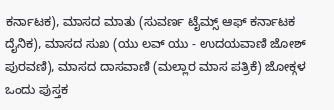ಕರ್ನಾಟಕ), ಮಾಸದ ಮಾತು (ಸುವರ್ಣ ಟೈಮ್ಸ್ ಆಫ್ ಕರ್ನಾಟಕ ದೈನಿಕ), ಮಾಸದ ಸುಖ (ಯು ಲವ್ ಯು - ಉದಯವಾಣಿ ಜೋಶ್ ಪುರವಣಿ), ಮಾಸದ ದಾಸವಾಣಿ (ಮಲ್ಲಾರ ಮಾಸ ಪತ್ರಿಕೆ) ಜೋಕ್ಗಳ ಒಂದು ಪುಸ್ತಕ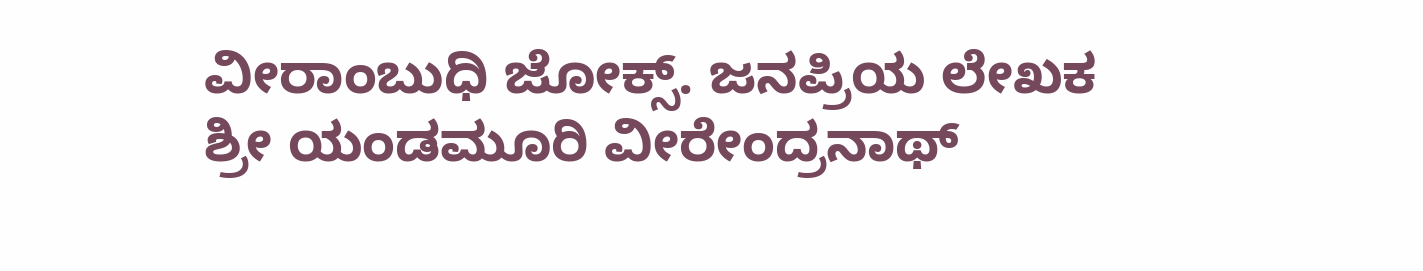ವೀರಾಂಬುಧಿ ಜೋಕ್ಸ್. ಜನಪ್ರಿಯ ಲೇಖಕ ಶ್ರೀ ಯಂಡಮೂರಿ ವೀರೇಂದ್ರನಾಥ್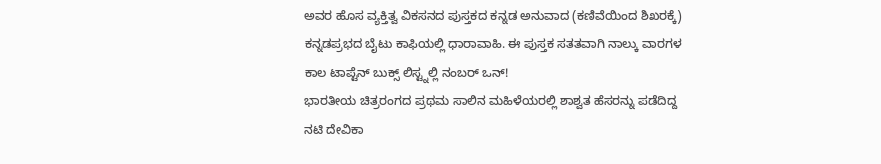ಅವರ ಹೊಸ ವ್ಯಕ್ತಿತ್ವ ವಿಕಸನದ ಪುಸ್ತಕದ ಕನ್ನಡ ಅನುವಾದ (ಕಣಿವೆಯಿಂದ ಶಿಖರಕ್ಕೆ) ಕನ್ನಡಪ್ರಭದ ಬೈಟು ಕಾಫಿಯಲ್ಲಿ ಧಾರಾವಾಹಿ. ಈ ಪುಸ್ತಕ ಸತತವಾಗಿ ನಾಲ್ಕು ವಾರಗಳ ಕಾಲ ಟಾಪ್ಟೆನ್ ಬುಕ್ಸ್ ಲಿಸ್ಟ್ನಲ್ಲಿ ನಂಬರ್ ಒನ್!
ಭಾರತೀಯ ಚಿತ್ರರಂಗದ ಪ್ರಥಮ ಸಾಲಿನ ಮಹಿಳೆಯರಲ್ಲಿ ಶಾಶ್ವತ ಹೆಸರನ್ನು ಪಡೆದಿದ್ದ ನಟಿ ದೇವಿಕಾ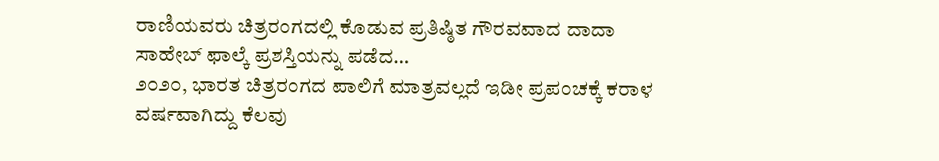ರಾಣಿಯವರು ಚಿತ್ರರಂಗದಲ್ಲಿ ಕೊಡುವ ಪ್ರತಿಷ್ಠಿತ ಗೌರವವಾದ ದಾದಾ ಸಾಹೇಬ್ ಫಾಲ್ಕೆ ಪ್ರಶಸ್ತಿಯನ್ನು ಪಡೆದ…
೨೦೨೦, ಭಾರತ ಚಿತ್ರರಂಗದ ಪಾಲಿಗೆ ಮಾತ್ರವಲ್ಲದೆ ಇಡೀ ಪ್ರಪಂಚಕ್ಕೆ ಕರಾಳ ವರ್ಷವಾಗಿದ್ದು ಕೆಲವು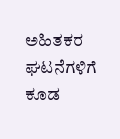ಅಹಿತಕರ ಘಟನೆಗಳಿಗೆ ಕೂಡ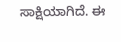ಸಾಕ್ಷಿಯಾಗಿದೆ. ಈ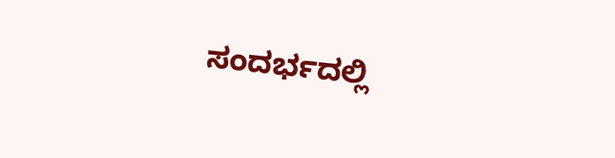ಸಂದರ್ಭದಲ್ಲಿ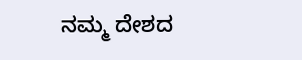ನಮ್ಮ ದೇಶದ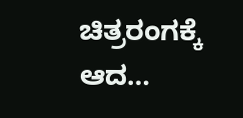ಚಿತ್ರರಂಗಕ್ಕೆ ಆದ…